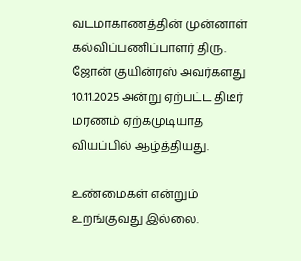வடமாகாணத்தின் முன்னாள் கல்விப்பணிப்பாளர் திரு. ஜோன் குயின்ரஸ் அவர்களது 10.11.2025 அன்று ஏற்பட்ட திடீர் மரணம் ஏற்கமுடியாத வியப்பில் ஆழ்த்தியது.

உண்மைகள் என்றும் உறங்குவது இல்லை.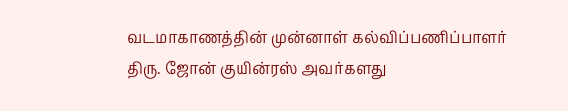வடமாகாணத்தின் முன்னாள் கல்விப்பணிப்பாளர் திரு. ஜோன் குயின்ரஸ் அவர்களது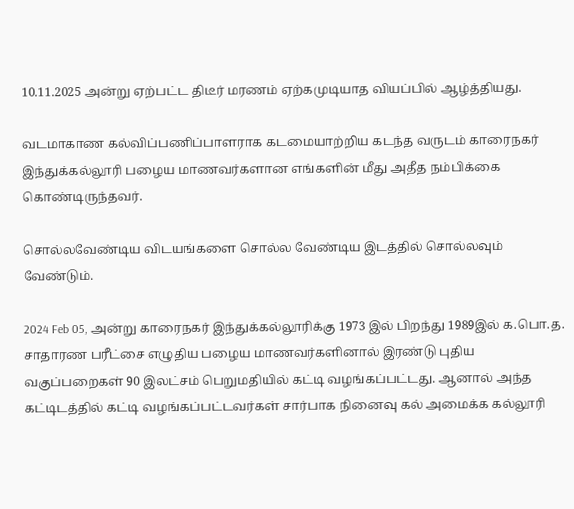10.11.2025 அன்று ஏற்பட்ட திடீர் மரணம் ஏற்கமுடியாத வியப்பில் ஆழ்த்தியது.

வடமாகாண கல்விப்பணிப்பாளராக கடமையாற்றிய கடந்த வருடம் காரைநகர் இந்துக்கல்லூரி பழைய மாணவர்களான எங்களின் மீது அதீத நம்பிக்கை கொண்டிருந்தவர்.

சொல்லவேண்டிய விடயங்களை சொல்ல வேண்டிய இடத்தில் சொல்லவும் வேண்டும்.

2024 Feb 05, அன்று காரைநகர் இந்துக்கல்லூரிக்கு 1973 இல் பிறந்து 1989இல் க.பொ.த. சாதாரண பரீட்சை எழுதிய பழைய மாணவர்களினால் இரண்டு புதிய வகுப்பறைகள் 90 இலட்சம் பெறுமதியில் கட்டி வழங்கப்பட்டது. ஆனால் அந்த கட்டிடத்தில் கட்டி வழங்கப்பட்டவர்கள் சார்பாக நினைவு கல் அமைக்க கல்லூரி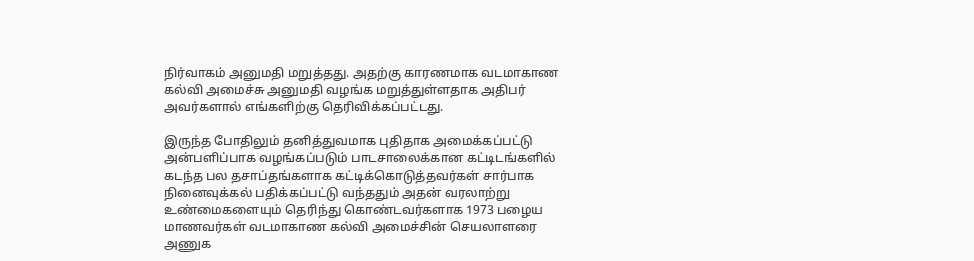நிர்வாகம் அனுமதி மறுத்தது. அதற்கு காரணமாக வடமாகாண கல்வி அமைச்சு அனுமதி வழங்க மறுத்துள்ளதாக அதிபர் அவர்களால் எங்களிற்கு தெரிவிக்கப்பட்டது.

இருந்த போதிலும் தனித்துவமாக புதிதாக அமைக்கப்பட்டு அன்பளிப்பாக வழங்கப்படும் பாடசாலைக்கான கட்டிடங்களில் கடந்த பல தசாப்தங்களாக கட்டிக்கொடுத்தவர்கள் சார்பாக நினைவுக்கல் பதிக்கப்பட்டு வந்ததும் அதன் வரலாற்று உண்மைகளையும் தெரிந்து கொண்டவர்களாக 1973 பழைய மாணவர்கள் வடமாகாண கல்வி அமைச்சின் செயலாளரை அணுக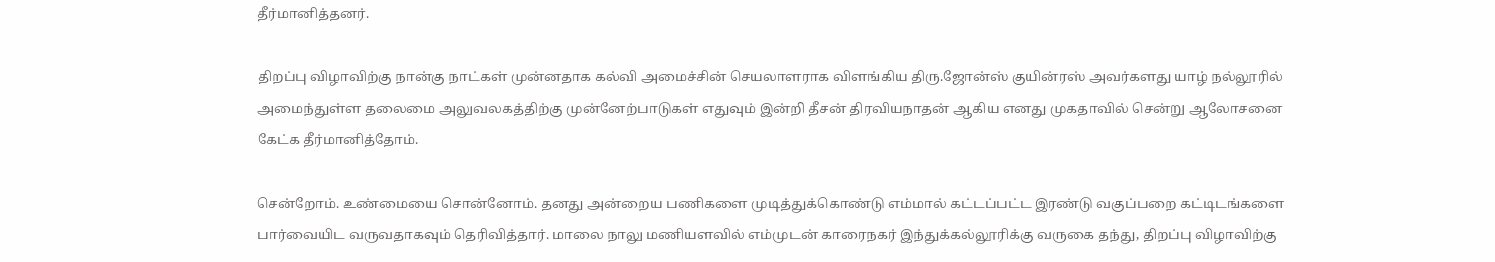தீர்மானித்தனர்.

திறப்பு விழாவிற்கு நான்கு நாட்கள் முன்னதாக கல்வி அமைச்சின் செயலாளராக விளங்கிய திரு.ஜோன்ஸ் குயின்ரஸ் அவர்களது யாழ் நல்லூரில் அமைந்துள்ள தலைமை அலுவலகத்திற்கு முன்னேற்பாடுகள் எதுவும் இன்றி தீசன் திரவியநாதன் ஆகிய எனது முகதாவில் சென்று ஆலோசனை கேட்க தீர்மானித்தோம்.

சென்றோம். உண்மையை சொன்னோம். தனது அன்றைய பணிகளை முடித்துக்கொண்டு எம்மால் கட்டப்பட்ட இரண்டு வகுப்பறை கட்டிடங்களை பார்வையிட வருவதாகவும் தெரிவித்தார். மாலை நாலு மணியளவில் எம்முடன் காரைநகர் இந்துக்கல்லூரிக்கு வருகை தந்து, திறப்பு விழாவிற்கு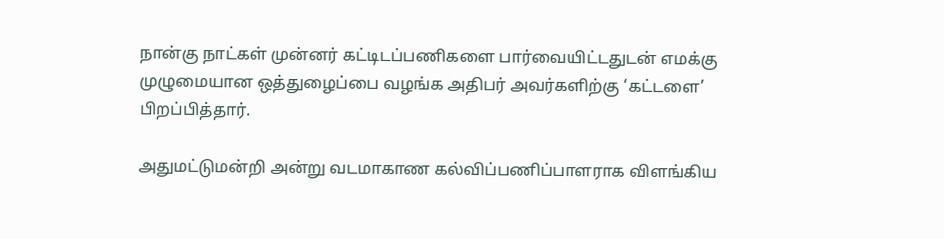நான்கு நாட்கள் முன்னர் கட்டிடப்பணிகளை பார்வையிட்டதுடன் எமக்கு முழுமையான ஒத்துழைப்பை வழங்க அதிபர் அவர்களிற்கு ‘கட்டளை’ பிறப்பித்தார்.

அதுமட்டுமன்றி அன்று வடமாகாண கல்விப்பணிப்பாளராக விளங்கிய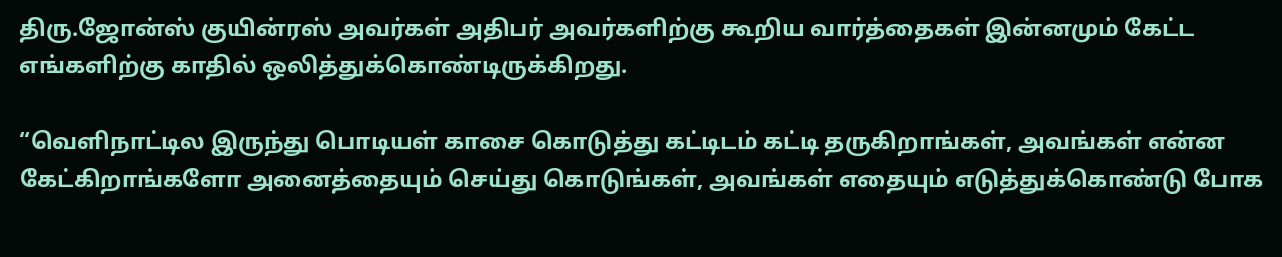திரு.ஜோன்ஸ் குயின்ரஸ் அவர்கள் அதிபர் அவர்களிற்கு கூறிய வார்த்தைகள் இன்னமும் கேட்ட எங்களிற்கு காதில் ஒலித்துக்கொண்டிருக்கிறது.

“வெளிநாட்டில இருந்து பொடியள் காசை கொடுத்து கட்டிடம் கட்டி தருகிறாங்கள், அவங்கள் என்ன கேட்கிறாங்களோ அனைத்தையும் செய்து கொடுங்கள், அவங்கள் எதையும் எடுத்துக்கொண்டு போக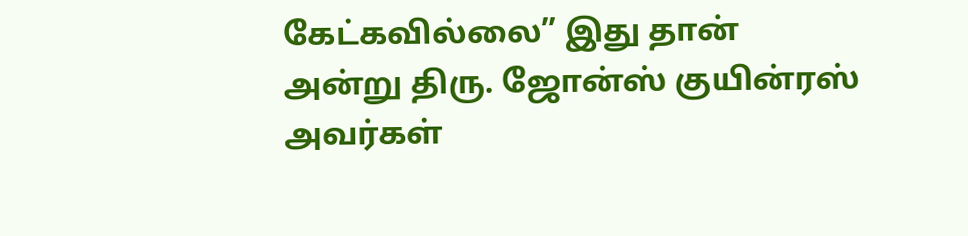கேட்கவில்லை” இது தான் அன்று திரு. ஜோன்ஸ் குயின்ரஸ் அவர்கள்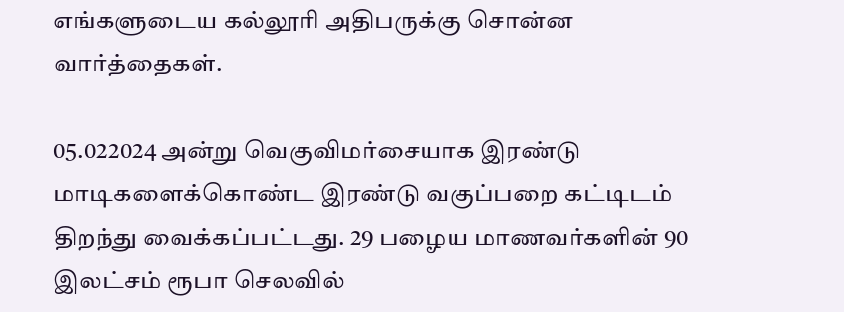எங்களுடைய கல்லூரி அதிபருக்கு சொன்ன வார்த்தைகள்.

05.022024 அன்று வெகுவிமர்சையாக இரண்டு மாடிகளைக்கொண்ட இரண்டு வகுப்பறை கட்டிடம் திறந்து வைக்கப்பட்டது. 29 பழைய மாணவர்களின் 90 இலட்சம் ரூபா செலவில்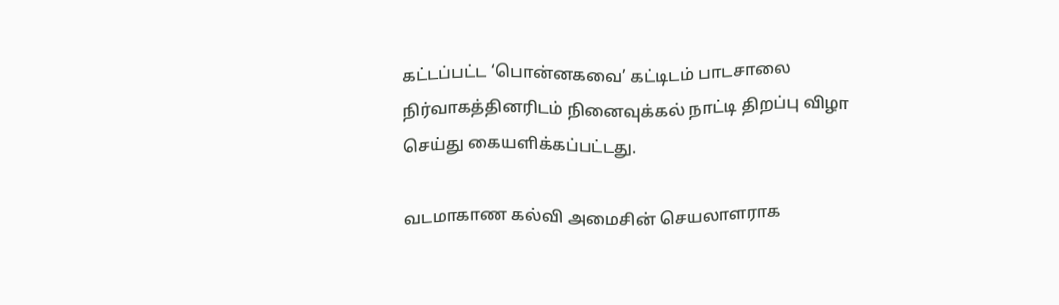கட்டப்பட்ட ‘பொன்னகவை’ கட்டிடம் பாடசாலை நிர்வாகத்தினரிடம் நினைவுக்கல் நாட்டி திறப்பு விழா செய்து கையளிக்கப்பட்டது.

வடமாகாண கல்வி அமைசின் செயலாளராக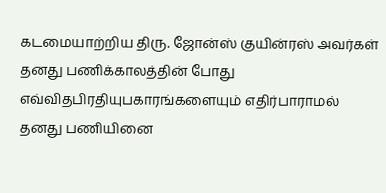கடமையாற்றிய திரு. ஜோன்ஸ் குயின்ரஸ் அவர்கள் தனது பணிக்காலத்தின் போது எவ்விதபிரதியுபகாரங்களையும் எதிர்பாராமல் தனது பணியினை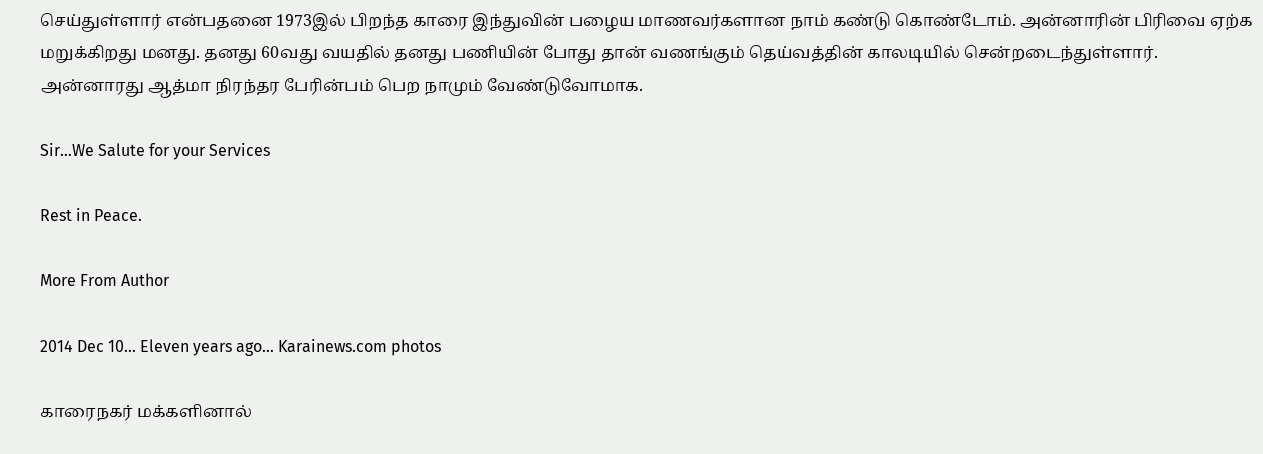செய்துள்ளார் என்பதனை 1973இல் பிறந்த காரை இந்துவின் பழைய மாணவர்களான நாம் கண்டு கொண்டோம். அன்னாரின் பிரிவை ஏற்க மறுக்கிறது மனது. தனது 60வது வயதில் தனது பணியின் போது தான் வணங்கும் தெய்வத்தின் காலடியில் சென்றடைந்துள்ளார். அன்னாரது ஆத்மா நிரந்தர பேரின்பம் பெற நாமும் வேண்டுவோமாக.

Sir…We Salute for your Services

Rest in Peace.

More From Author

2014 Dec 10… Eleven years ago… Karainews.com photos

காரைநகர் மக்களினால்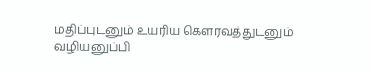மதிப்புடனும் உயரிய கெளரவத்துடனும் வழியனுப்பி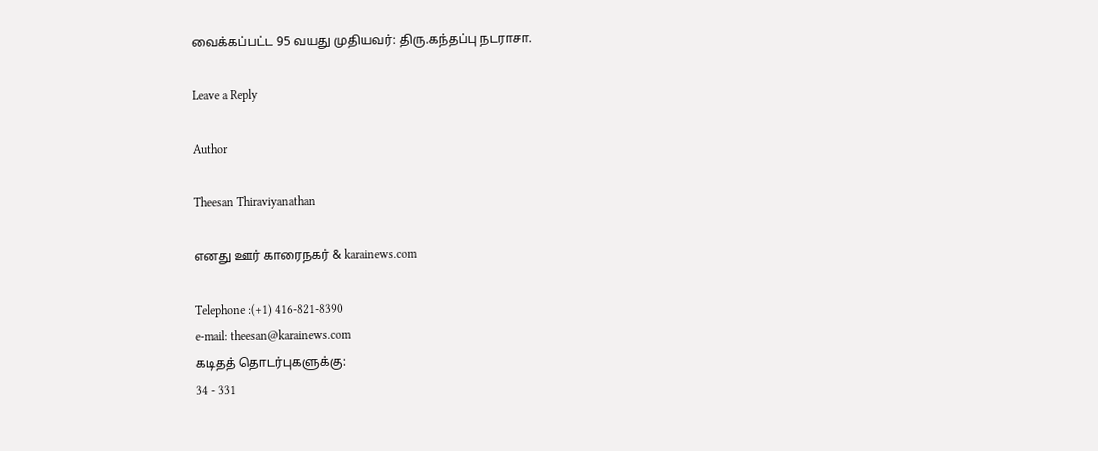வைக்கப்பட்ட 95 வயது முதியவர்: திரு.கந்தப்பு நடராசா.

Leave a Reply

Author

Theesan Thiraviyanathan

எனது ஊர் காரைநகர் & karainews.com

Telephone :(+1) 416-821-8390
e-mail: theesan@karainews.com
கடிதத் தொடர்புகளுக்கு:
34 - 331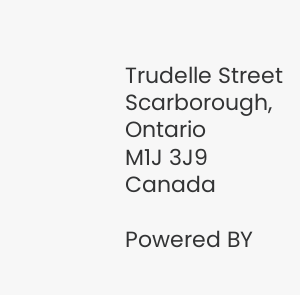Trudelle Street
Scarborough, Ontario
M1J 3J9
Canada

Powered BY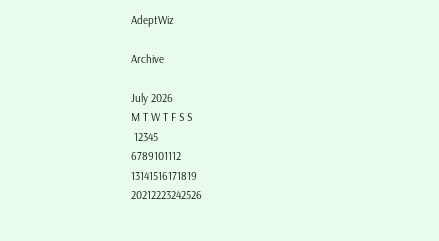AdeptWiz

Archive

July 2026
M T W T F S S
 12345
6789101112
13141516171819
20212223242526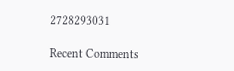2728293031

Recent Comments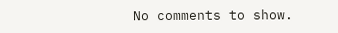No comments to show.